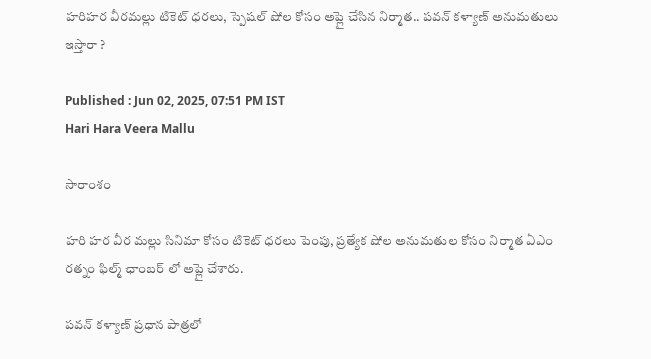హరిహర వీరమల్లు టికెట్ ధరలు, స్పెషల్ షోల కోసం అప్లై చేసిన నిర్మాత.. పవన్ కళ్యాణ్ అనుమతులు ఇస్తారా ?

Published : Jun 02, 2025, 07:51 PM IST
Hari Hara Veera Mallu

సారాంశం

హరి హర వీర మల్లు సినిమా కోసం టికెట్ ధరలు పెంపు, ప్రత్యేక షోల అనుమతుల కోసం నిర్మాత ఏఎం రత్నం ఫిల్మ్ ఛాంబర్ లో అప్లై చేశారు.

పవన్ కళ్యాణ్ ప్రధాన పాత్రలో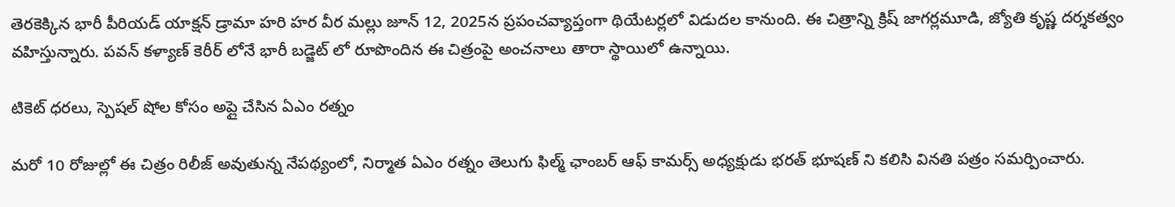తెరకెక్కిన భారీ పీరియడ్ యాక్షన్ డ్రామా హరి హర వీర మల్లు జూన్ 12, 2025న ప్రపంచవ్యాప్తంగా థియేటర్లలో విడుదల కానుంది. ఈ చిత్రాన్ని క్రిష్ జాగర్లమూడి, జ్యోతి కృష్ణ దర్శకత్వం వహిస్తున్నారు. పవన్ కళ్యాణ్ కెరీర్ లోనే భారీ బడ్జెట్ లో రూపొందిన ఈ చిత్రంపై అంచనాలు తారా స్థాయిలో ఉన్నాయి.

టికెట్ ధరలు, స్పెషల్ షోల కోసం అప్లై చేసిన ఏఎం రత్నం

మరో 10 రోజుల్లో ఈ చిత్రం రిలీజ్ అవుతున్న నేపథ్యంలో, నిర్మాత ఏఎం రత్నం తెలుగు ఫిల్మ్ ఛాంబర్ ఆఫ్ కామర్స్ అధ్యక్షుడు భరత్ భూషణ్ ని కలిసి వినతి పత్రం సమర్పించారు.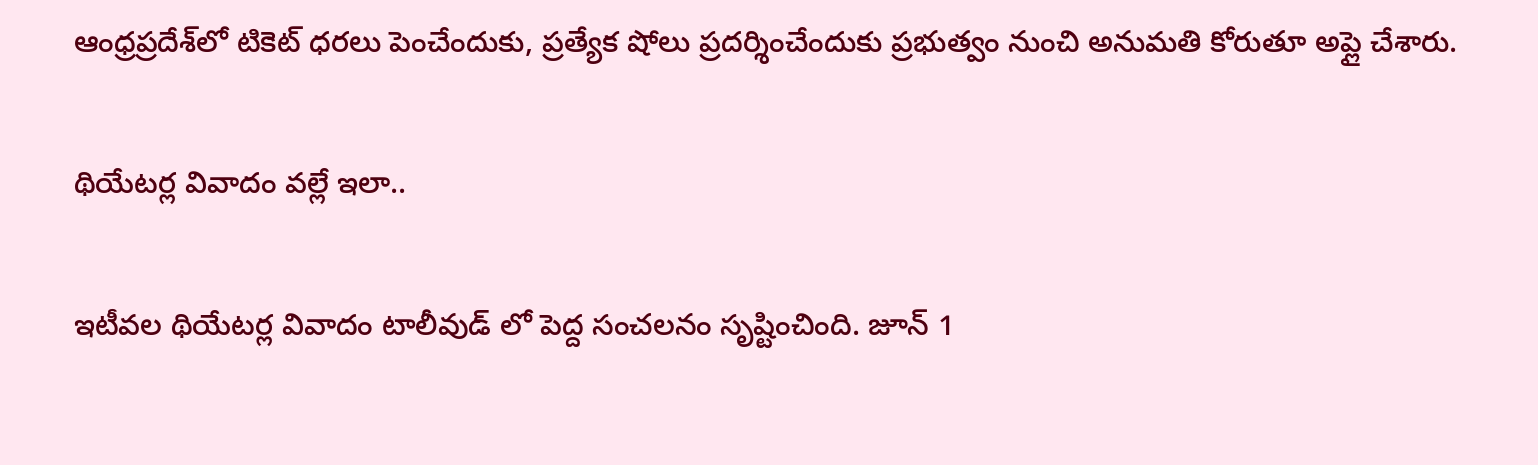ఆంధ్రప్రదేశ్‌లో టికెట్ ధరలు పెంచేందుకు, ప్రత్యేక షోలు ప్రదర్శించేందుకు ప్రభుత్వం నుంచి అనుమతి కోరుతూ అప్లై చేశారు.

థియేటర్ల వివాదం వల్లే ఇలా..

ఇటీవల థియేటర్ల వివాదం టాలీవుడ్ లో పెద్ద సంచలనం సృష్టించింది. జూన్ 1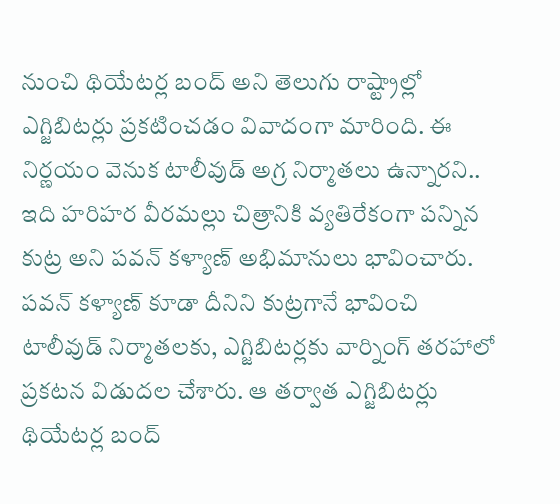నుంచి థియేటర్ల బంద్ అని తెలుగు రాష్ట్రాల్లో ఎగ్జిబిటర్లు ప్రకటించడం వివాదంగా మారింది. ఈ నిర్ణయం వెనుక టాలీవుడ్ అగ్ర నిర్మాతలు ఉన్నారని.. ఇది హరిహర వీరమల్లు చిత్రానికి వ్యతిరేకంగా పన్నిన కుట్ర అని పవన్ కళ్యాణ్ అభిమానులు భావించారు.  పవన్ కళ్యాణ్ కూడా దీనిని కుట్రగానే భావించి టాలీవుడ్ నిర్మాతలకు, ఎగ్జిబిటర్లకు వార్నింగ్ తరహాలో ప్రకటన విడుదల చేశారు. ఆ తర్వాత ఎగ్జిబిటర్లు థియేటర్ల బంద్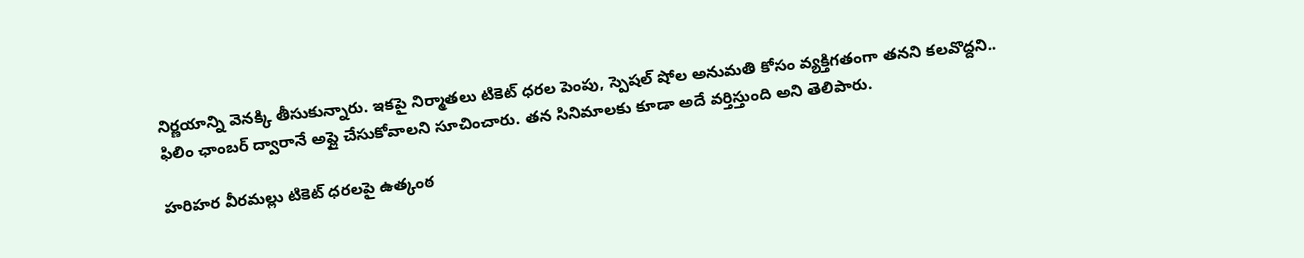నిర్ణయాన్ని వెనక్కి తీసుకున్నారు. ఇకపై నిర్మాతలు టికెట్ ధరల పెంపు, స్పెషల్ షోల అనుమతి కోసం వ్యక్తిగతంగా తనని కలవొద్దని.. ఫిలిం ఛాంబర్ ద్వారానే అప్లై చేసుకోవాలని సూచించారు. తన సినిమాలకు కూడా అదే వర్తిస్తుంది అని తెలిపారు.

హరిహర వీరమల్లు టికెట్ ధరలపై ఉత్కంఠ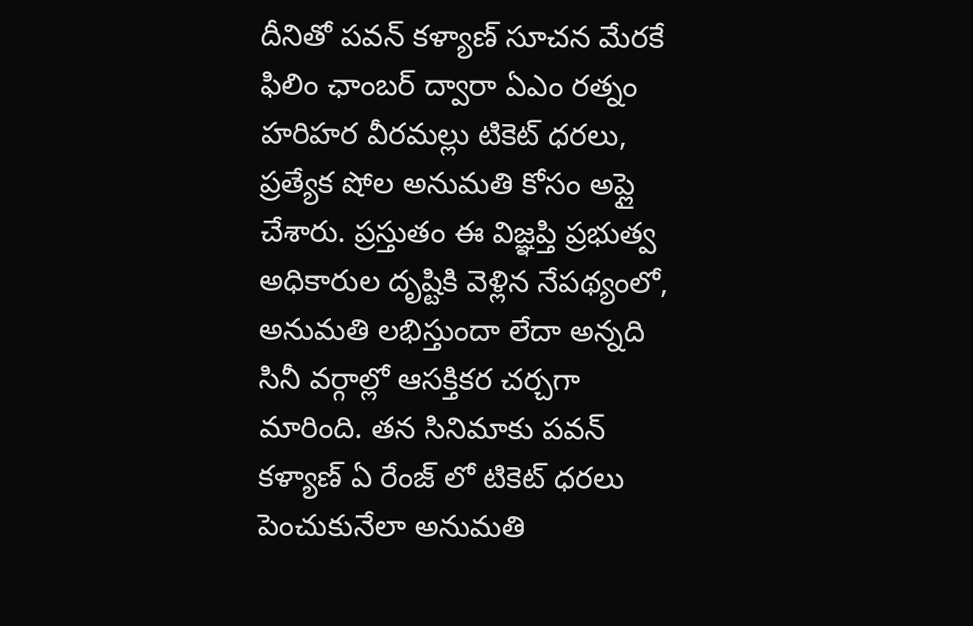దీనితో పవన్ కళ్యాణ్ సూచన మేరకే ఫిలిం ఛాంబర్ ద్వారా ఏఎం రత్నం హరిహర వీరమల్లు టికెట్ ధరలు, ప్రత్యేక షోల అనుమతి కోసం అప్లై చేశారు. ప్రస్తుతం ఈ విజ్ఞప్తి ప్రభుత్వ అధికారుల దృష్టికి వెళ్లిన నేపథ్యంలో, అనుమతి లభిస్తుందా లేదా అన్నది సినీ వర్గాల్లో ఆసక్తికర చర్చగా మారింది. తన సినిమాకు పవన్ కళ్యాణ్ ఏ రేంజ్ లో టికెట్ ధరలు పెంచుకునేలా అనుమతి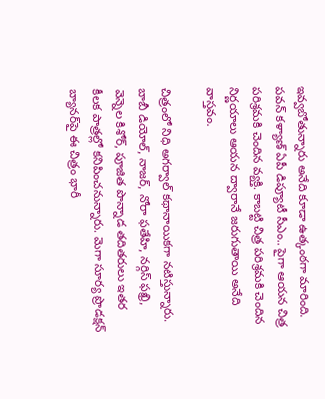ఇవ్వబోతున్నారు అనేది కూడా ఉత్కంఠగా మారింది. పవన్ కళ్యాణ్ ఏపీ డిప్యూటీ సీఎం.. పైగా ఆయన చిత్ర పరిశ్రమకి చెందిన వ్యక్తి. కాబట్టి చిత్ర పరిశ్రమకి చెందిన నిర్ణయాలు ఆయన ద్వారానే జరుగుతాయి అనేది వాస్తవం.

చిత్రంలో నిధి అగర్వాల్ కథానాయికగా నటిస్తున్నారు. బాబీ డియోల్, నాజర్, నోరా ఫతేహి, నర్గిస్ ఫఖ్రి, వెన్నెల కిశోర్, పూజిత పొన్నాడ తదితరులు ఇతర కీలక పాత్రల్లో కనిపించనున్నారు. మెగా సూర్య ప్రొడక్షన్ బ్యానర్‌పై ఈ చిత్రం భారీ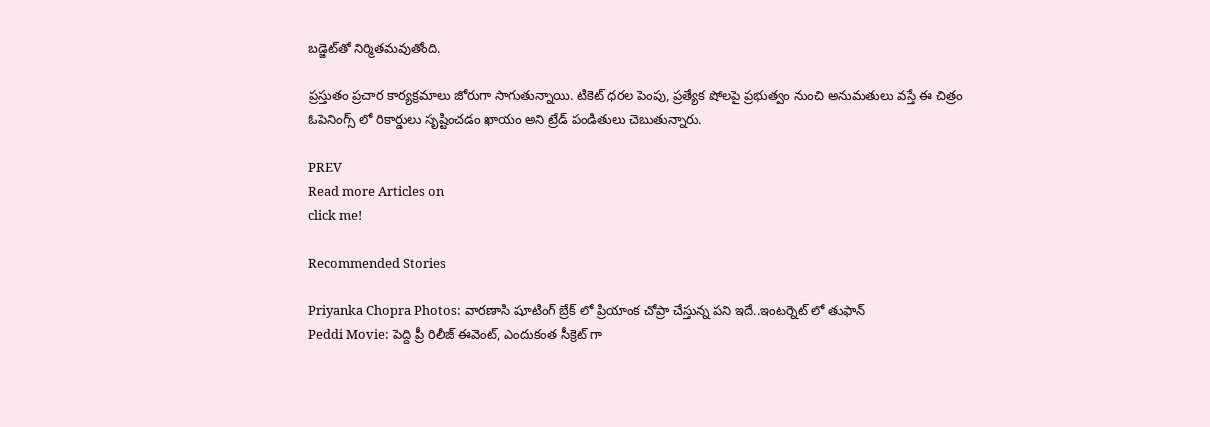బడ్జెట్‌తో నిర్మితమవుతోంది.

ప్రస్తుతం ప్రచార కార్యక్రమాలు జోరుగా సాగుతున్నాయి. టికెట్ ధరల పెంపు, ప్రత్యేక షోలపై ప్రభుత్వం నుంచి అనుమతులు వస్తే ఈ చిత్రం ఓపెనింగ్స్ లో రికార్డులు సృష్టించడం ఖాయం అని ట్రేడ్ పండితులు చెబుతున్నారు.

PREV
Read more Articles on
click me!

Recommended Stories

Priyanka Chopra Photos: వారణాసి షూటింగ్ బ్రేక్ లో ప్రియాంక చోప్రా చేస్తున్న పని ఇదే..ఇంటర్నెట్ లో తుఫాన్
Peddi Movie: పెద్ది ప్రీ రిలీజ్ ఈవెంట్, ఎందుకంత సీక్రెట్ గా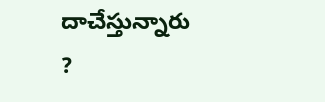దాచేస్తున్నారు ?